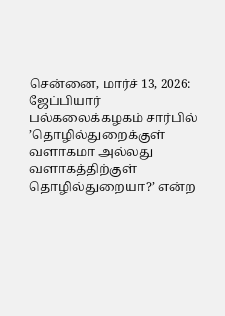சென்னை, மார்ச் 13, 2026: ஜேப்பியார் பல்கலைக்கழகம் சார்பில் ’தொழில்துறைக்குள் வளாகமா அல்லது வளாகத்திற்குள் தொழில்துறையா?’ என்ற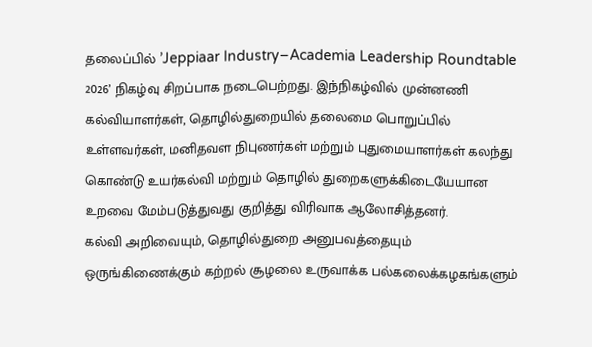தலைப்பில் ’Jeppiaar Industry–Academia Leadership Roundtable 2026’ நிகழ்வு சிறப்பாக நடைபெற்றது. இந்நிகழ்வில் முன்னணி கல்வியாளர்கள், தொழில்துறையில் தலைமை பொறுப்பில் உள்ளவர்கள், மனிதவள நிபுணர்கள் மற்றும் புதுமையாளர்கள் கலந்து கொண்டு உயர்கல்வி மற்றும் தொழில் துறைகளுக்கிடையேயான உறவை மேம்படுத்துவது குறித்து விரிவாக ஆலோசித்தனர்.
கல்வி அறிவையும், தொழில்துறை அனுபவத்தையும் ஒருங்கிணைக்கும் கற்றல் சூழலை உருவாக்க பல்கலைக்கழகங்களும்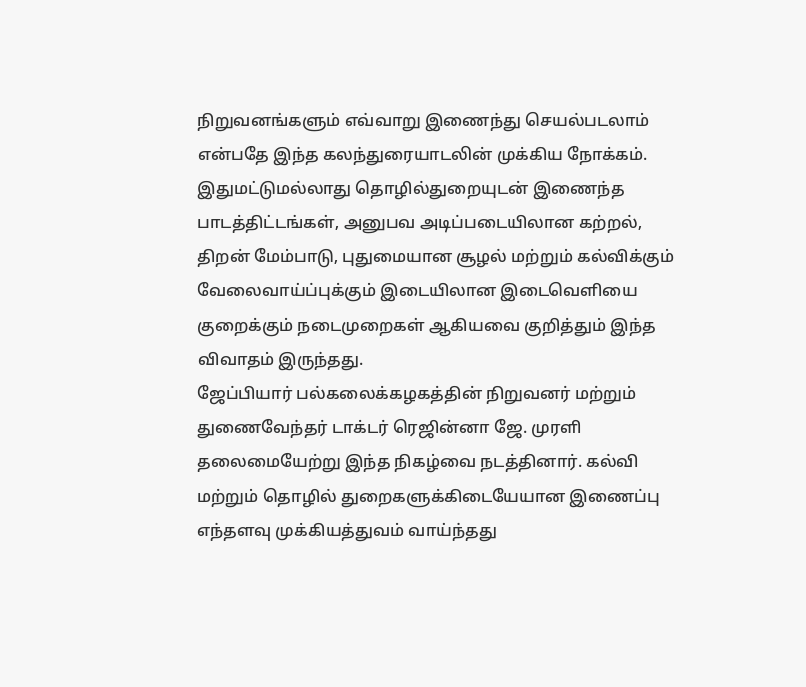நிறுவனங்களும் எவ்வாறு இணைந்து செயல்படலாம் என்பதே இந்த கலந்துரையாடலின் முக்கிய நோக்கம். இதுமட்டுமல்லாது தொழில்துறையுடன் இணைந்த பாடத்திட்டங்கள், அனுபவ அடிப்படையிலான கற்றல், திறன் மேம்பாடு, புதுமையான சூழல் மற்றும் கல்விக்கும் வேலைவாய்ப்புக்கும் இடையிலான இடைவெளியை குறைக்கும் நடைமுறைகள் ஆகியவை குறித்தும் இந்த விவாதம் இருந்தது.
ஜேப்பியார் பல்கலைக்கழகத்தின் நிறுவனர் மற்றும் துணைவேந்தர் டாக்டர் ரெஜின்னா ஜே. முரளி தலைமையேற்று இந்த நிகழ்வை நடத்தினார். கல்வி மற்றும் தொழில் துறைகளுக்கிடையேயான இணைப்பு எந்தளவு முக்கியத்துவம் வாய்ந்தது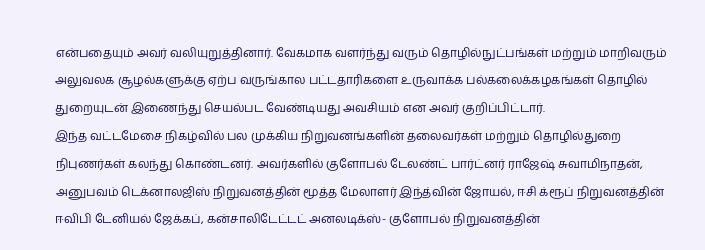என்பதையும் அவர் வலியுறுத்தினார். வேகமாக வளர்ந்து வரும் தொழில்நுட்பங்கள் மற்றும் மாறிவரும் அலுவலக சூழல்களுக்கு ஏற்ப வருங்கால பட்டதாரிகளை உருவாக்க பல்கலைக்கழகங்கள் தொழில் துறையுடன் இணைந்து செயல்பட வேண்டியது அவசியம் என அவர் குறிப்பிட்டார்.
இந்த வட்டமேசை நிகழ்வில் பல முக்கிய நிறுவனங்களின் தலைவர்கள் மற்றும் தொழில்துறை நிபுணர்கள் கலந்து கொண்டனர். அவர்களில் குளோபல் டேலண்ட் பார்ட்னர் ராஜேஷ் சுவாமிநாதன், அனுபவம் டெக்னாலஜிஸ் நிறுவனத்தின் மூத்த மேலாளர் இந்த்வின் ஜோயல், ஈசி க்ரூப் நிறுவனத்தின் ஈவிபி டேனியல் ஜேக்கப், கன்சாலிடேட்டட் அனலடிக்ஸ்- குளோபல் நிறுவனத்தின்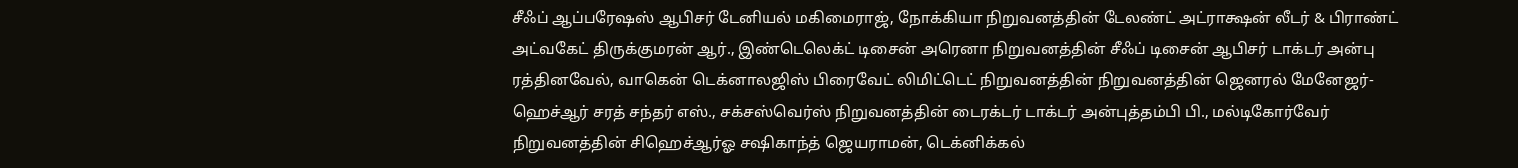சீஃப் ஆப்பரேஷஸ் ஆபிசர் டேனியல் மகிமைராஜ், நோக்கியா நிறுவனத்தின் டேலண்ட் அட்ராக்ஷன் லீடர் & பிராண்ட் அட்வகேட் திருக்குமரன் ஆர்., இண்டெலெக்ட் டிசைன் அரெனா நிறுவனத்தின் சீஃப் டிசைன் ஆபிசர் டாக்டர் அன்பு ரத்தினவேல், வாகென் டெக்னாலஜிஸ் பிரைவேட் லிமிட்டெட் நிறுவனத்தின் நிறுவனத்தின் ஜெனரல் மேனேஜர்- ஹெச்ஆர் சரத் சந்தர் எஸ்., சக்சஸ்வெர்ஸ் நிறுவனத்தின் டைரக்டர் டாக்டர் அன்புத்தம்பி பி., மல்டிகோர்வேர் நிறுவனத்தின் சிஹெச்ஆர்ஓ சஷிகாந்த் ஜெயராமன், டெக்னிக்கல்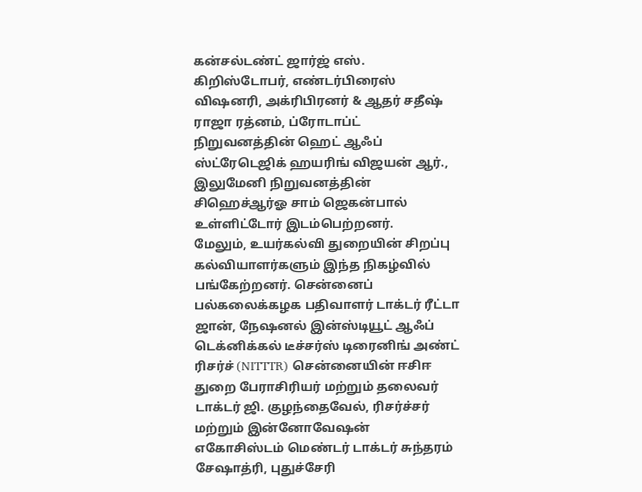கன்சல்டண்ட் ஜார்ஜ் எஸ். கிறிஸ்டோபர், எண்டர்பிரைஸ் விஷனரி, அக்ரிபிரனர் & ஆதர் சதீஷ் ராஜா ரத்னம், ப்ரோடாப்ட் நிறுவனத்தின் ஹெட் ஆஃப் ஸ்ட்ரேடெஜிக் ஹயரிங் விஜயன் ஆர்., இலுமேனி நிறுவனத்தின் சிஹெச்ஆர்ஓ சாம் ஜெகன்பால் உள்ளிட்டோர் இடம்பெற்றனர்.
மேலும், உயர்கல்வி துறையின் சிறப்பு கல்வியாளர்களும் இந்த நிகழ்வில் பங்கேற்றனர். சென்னைப் பல்கலைக்கழக பதிவாளர் டாக்டர் ரீட்டா ஜான், நேஷனல் இன்ஸ்டியூட் ஆஃப் டெக்னிக்கல் டீச்சர்ஸ் டிரைனிங் அண்ட் ரிசர்ச் (NITTTR) சென்னையின் ஈசிஈ துறை பேராசிரியர் மற்றும் தலைவர் டாக்டர் ஜி. குழந்தைவேல், ரிசர்ச்சர் மற்றும் இன்னோவேஷன் எகோசிஸ்டம் மெண்டர் டாக்டர் சுந்தரம் சேஷாத்ரி, புதுச்சேரி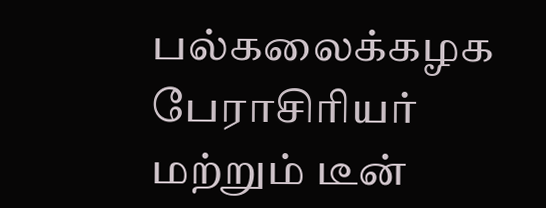பல்கலைக்கழக பேராசிரியர் மற்றும் டீன்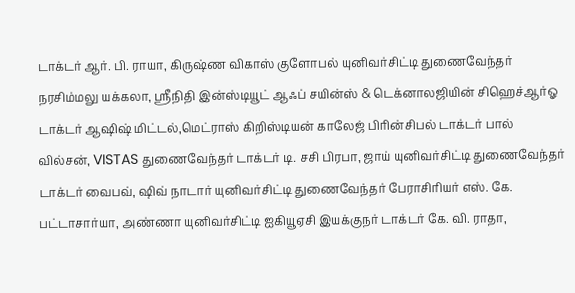டாக்டர் ஆர். பி. ராயா, கிருஷ்ண விகாஸ் குளோபல் யுனிவர்சிட்டி துணைவேந்தர் நரசிம்மலு யக்கலா, ஸ்ரீநிதி இன்ஸ்டியூட் ஆஃப் சயின்ஸ் & டெக்னாலஜியின் சிஹெச்ஆர்ஓ டாக்டர் ஆஷிஷ் மிட்டல்,மெட்ராஸ் கிறிஸ்டியன் காலேஜ் பிரின்சிபல் டாக்டர் பால் வில்சன், VISTAS துணைவேந்தர் டாக்டர் டி. சசி பிரபா, ஜாய் யுனிவர்சிட்டி துணைவேந்தர் டாக்டர் வைபவ், ஷிவ் நாடார் யுனிவர்சிட்டி துணைவேந்தர் பேராசிரியர் எஸ். கே. பட்டாசார்யா, அண்ணா யுனிவர்சிட்டி ஐகியூஏசி இயக்குநர் டாக்டர் கே. வி. ராதா,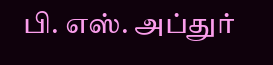பி. எஸ். அப்துர்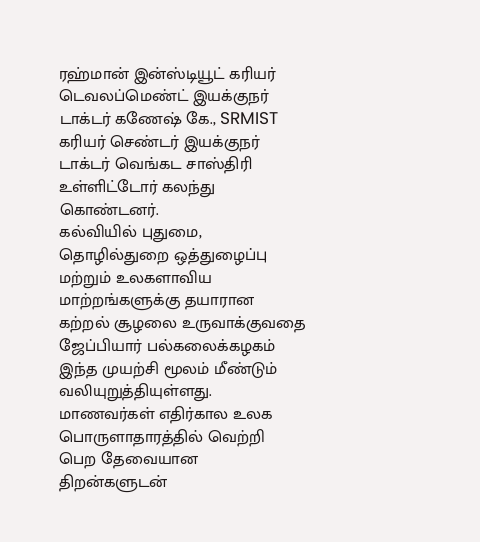ரஹ்மான் இன்ஸ்டியூட் கரியர் டெவலப்மெண்ட் இயக்குநர் டாக்டர் கணேஷ் கே., SRMIST கரியர் செண்டர் இயக்குநர் டாக்டர் வெங்கட சாஸ்திரி உள்ளிட்டோர் கலந்து கொண்டனர்.
கல்வியில் புதுமை, தொழில்துறை ஒத்துழைப்பு மற்றும் உலகளாவிய மாற்றங்களுக்கு தயாரான கற்றல் சூழலை உருவாக்குவதை ஜேப்பியார் பல்கலைக்கழகம் இந்த முயற்சி மூலம் மீண்டும் வலியுறுத்தியுள்ளது. மாணவர்கள் எதிர்கால உலக பொருளாதாரத்தில் வெற்றி பெற தேவையான திறன்களுடன்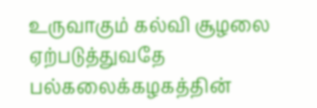உருவாகும் கல்வி சூழலை ஏற்படுத்துவதே பல்கலைக்கழகத்தின்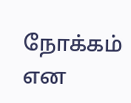நோக்கம் என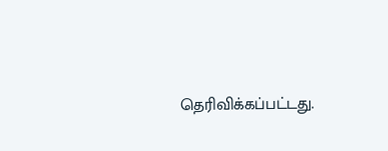தெரிவிக்கப்பட்டது.